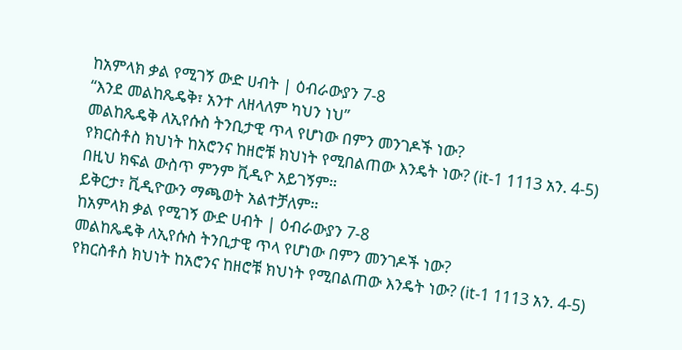ከአምላክ ቃል የሚገኝ ውድ ሀብት | ዕብራውያን 7-8
“እንደ መልከጼዴቅ፣ አንተ ለዘላለም ካህን ነህ”
መልከጼዴቅ ለኢየሱስ ትንቢታዊ ጥላ የሆነው በምን መንገዶች ነው?
የክርስቶስ ክህነት ከአሮንና ከዘሮቹ ክህነት የሚበልጠው እንዴት ነው? (it-1 1113 አን. 4-5)
በዚህ ክፍል ውስጥ ምንም ቪዲዮ አይገኝም።
ይቅርታ፣ ቪዲዮውን ማጫወት አልተቻለም።
ከአምላክ ቃል የሚገኝ ውድ ሀብት | ዕብራውያን 7-8
መልከጼዴቅ ለኢየሱስ ትንቢታዊ ጥላ የሆነው በምን መንገዶች ነው?
የክርስቶስ ክህነት ከአሮንና ከዘሮቹ ክህነት የሚበልጠው እንዴት ነው? (it-1 1113 አን. 4-5)